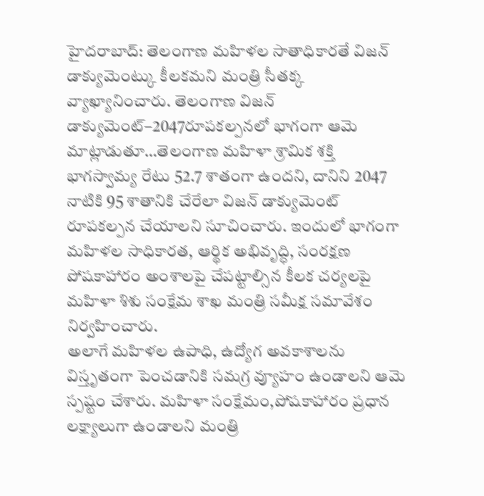హైదరాబాద్: తెలంగాణ మహిళల సాతాధికారతే విజన్ డాక్యుమెంట్కు కీలకమని మంత్రి సీతక్క వ్యాఖ్యానించారు. తెలంగాణ విజన్ డాక్యుమెంట్–2047రూపకల్పనలో భాగంగా ఆమె మాట్లాడుతూ…తెలంగాణ మహిళా శ్రామిక శక్తి భాగస్వామ్య రేటు 52.7 శాతంగా ఉందని, దానిని 2047 నాటికి 95 శాతానికి చేరేలా విజన్ డాక్యుమెంట్ రూపకల్పన చేయాలని సూచించారు. ఇందులో భాగంగా మహిళల సాధికారత, ఆర్థిక అభివృద్ధి, సంరక్షణ పోషకాహారం అంశాలపై చేపట్టాల్సిన కీలక చర్యలపై మహిళా శిశు సంక్షేమ శాఖ మంత్రి సమీక్ష సమావేశం నిర్వహించారు.
అలాగే మహిళల ఉపాధి, ఉద్యోగ అవకాశాలను విస్తృతంగా పెంచడానికి సమగ్ర వ్యూహం ఉండాలని ఆమె స్పష్టం చేశారు. మహిళా సంక్షేమం,పోషకాహారం ప్రధాన లక్ష్యాలుగా ఉండాలని మంత్రి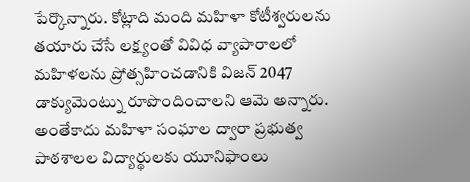పేర్కొన్నారు. కోట్లాది మంది మహిళా కోటీశ్వరులను తయారు చేసే లక్ష్యంతో వివిధ వ్యాపారాలలో మహిళలను ప్రోత్సహించడానికి విజన్ 2047 డాక్యుమెంట్ను రూపొందించాలని ఆమె అన్నారు.
అంతేకాదు మహిళా సంఘాల ద్వారా ప్రభుత్వ పాఠశాలల విద్యార్థులకు యూనిఫాంలు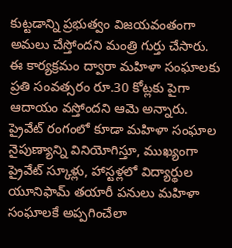కుట్టడాన్ని ప్రభుత్వం విజయవంతంగా అమలు చేస్తోందని మంత్రి గుర్తు చేసారు. ఈ కార్యక్రమం ద్వారా మహిళా సంఘాలకు ప్రతి సంవత్సరం రూ.30 కోట్లకు పైగా ఆదాయం వస్తోందని ఆమె అన్నారు.
ప్రైవేట్ రంగంలో కూడా మహిళా సంఘాల నైపుణ్యాన్ని వినియోగిస్తూ, ముఖ్యంగా ప్రైవేట్ స్కూళ్లు, హాస్టళ్లలో విద్యార్థుల యూనిఫామ్ తయారీ పనులు మహిళా సంఘాలకే అప్పగించేలా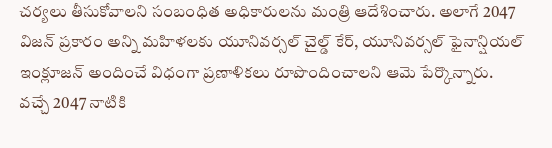చర్యలు తీసుకోవాలని సంబంధిత అధికారులను మంత్రి ఆదేశించారు. అలాగే 2047 విజన్ ప్రకారం అన్ని మహిళలకు యూనివర్సల్ చైల్డ్ కేర్, యూనివర్సల్ ఫైనాన్షియల్ ఇంక్లూజన్ అందించే విధంగా ప్రణాళికలు రూపొందించాలని ఆమె పేర్కొన్నారు.
వచ్చే 2047 నాటికి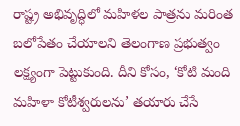రాష్ట్ర అభివృద్ధిలో మహిళల పాత్రను మరింత బలోపేతం చేయాలని తెలంగాణ ప్రభుత్వం లక్ష్యంగా పెట్టుకుంది. దీని కోసం, ‘కోటి మంది మహిళా కోటీశ్వరులను’ తయారు చేసే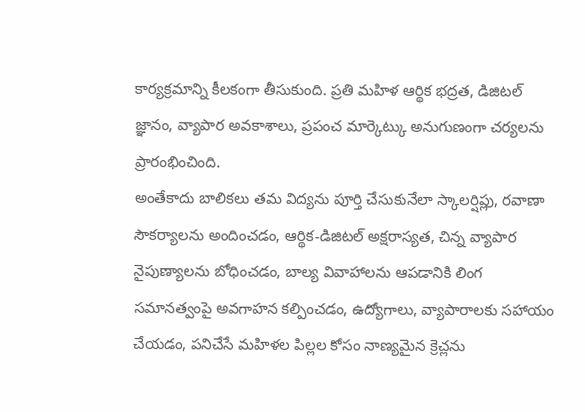కార్యక్రమాన్ని కీలకంగా తీసుకుంది. ప్రతి మహిళ ఆర్థిక భద్రత, డిజిటల్ జ్ఞానం, వ్యాపార అవకాశాలు, ప్రపంచ మార్కెట్కు అనుగుణంగా చర్యలను ప్రారంభించింది.
అంతేకాదు బాలికలు తమ విద్యను పూర్తి చేసుకునేలా స్కాలర్షిప్లు, రవాణా సౌకర్యాలను అందించడం, ఆర్థిక-డిజిటల్ అక్షరాస్యత, చిన్న వ్యాపార నైపుణ్యాలను బోధించడం, బాల్య వివాహాలను ఆపడానికి లింగ సమానత్వంపై అవగాహన కల్పించడం, ఉద్యోగాలు, వ్యాపారాలకు సహాయం చేయడం, పనిచేసే మహిళల పిల్లల కోసం నాణ్యమైన క్రెచ్లను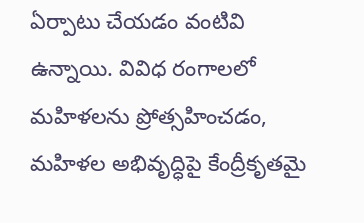ఏర్పాటు చేయడం వంటివి ఉన్నాయి. వివిధ రంగాలలో మహిళలను ప్రోత్సహించడం, మహిళల అభివృద్ధిపై కేంద్రీకృతమై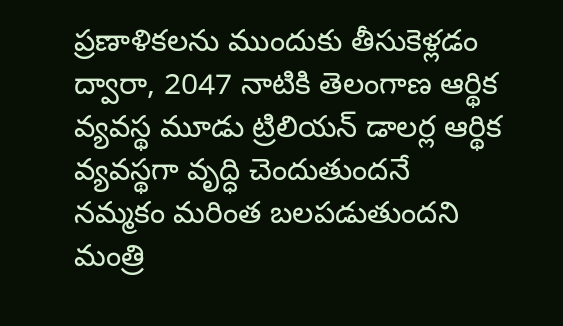ప్రణాళికలను ముందుకు తీసుకెళ్లడం ద్వారా, 2047 నాటికి తెలంగాణ ఆర్థిక వ్యవస్థ మూడు ట్రిలియన్ డాలర్ల ఆర్థిక వ్యవస్థగా వృద్ధి చెందుతుందనే నమ్మకం మరింత బలపడుతుందని మంత్రి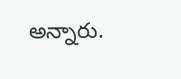అన్నారు.